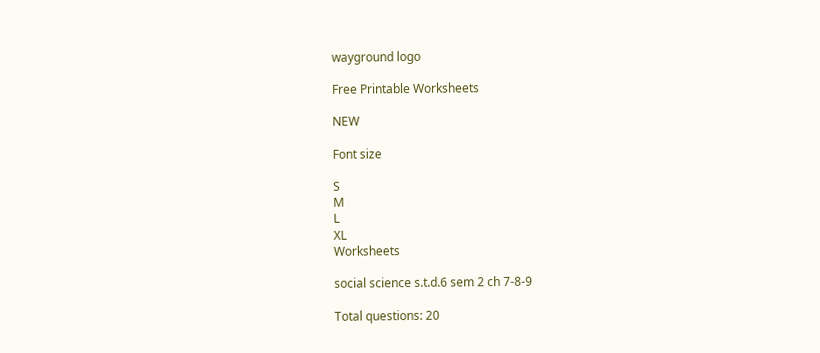wayground logo

Free Printable Worksheets

NEW

Font size

S
M
L
XL
Worksheets

social science s.t.d.6 sem 2 ch 7-8-9

Total questions: 20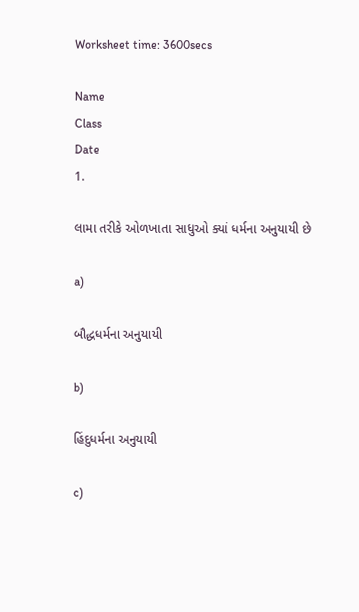Worksheet time: 3600secs

Name
Class
Date
1.

લામા તરીકે ઓળખાતા સાધુઓ ક્યાં ધર્મના અનુયાયી છે

a)

બૌદ્ધધર્મના અનુયાયી

b)

હિંદુધર્મના અનુયાયી

c)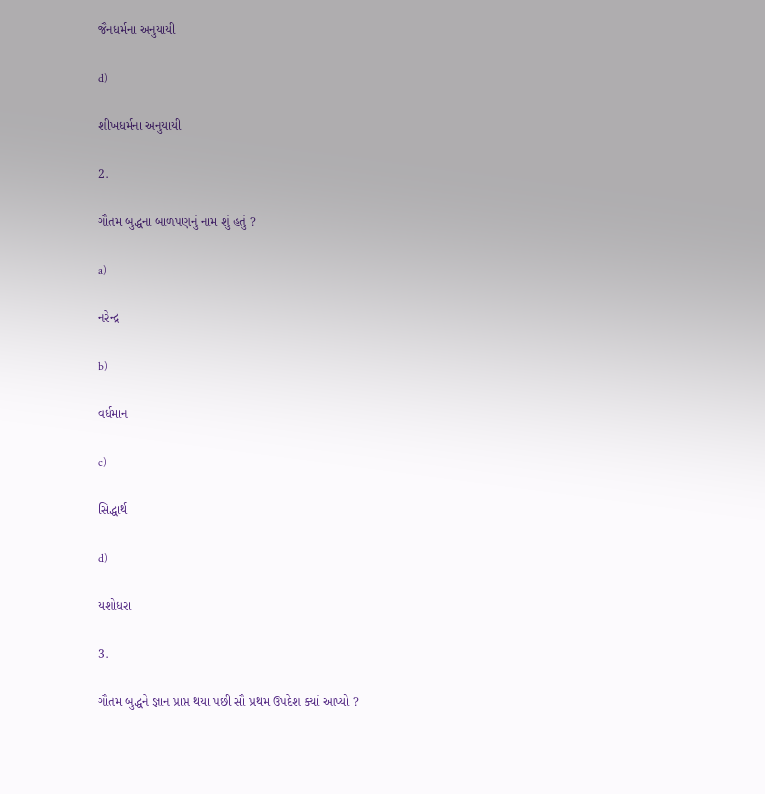જૈનધર્મના અનુયાયી

d)

શીખધર્મના અનુયાયી

2.

ગૌતમ બુદ્ધના બાળપણનું નામ શું હતું ?

a)

નરેન્દ્ર

b)

વર્ધમાન

c)

સિદ્ધાર્થ

d)

યશોધરા

3.

ગૌતમ બુદ્ધને જ્ઞાન પ્રાપ્ત થયા પછી સૌ પ્રથમ ઉપદેશ ક્યાં આપ્યો ?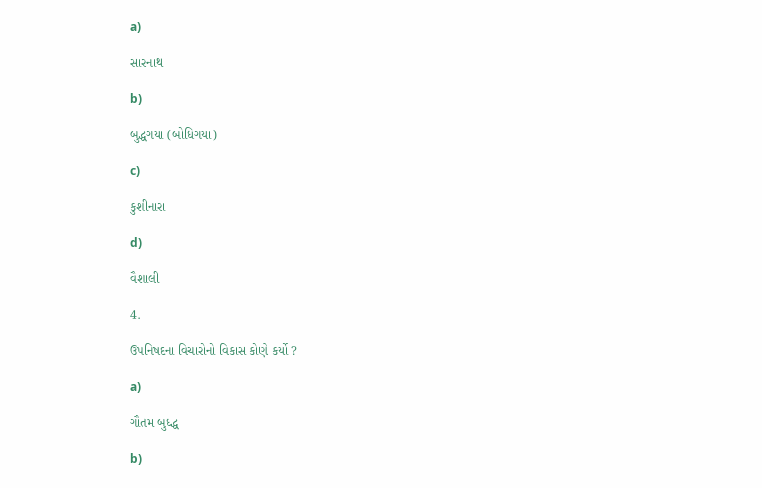a)

સારનાથ

b)

બુદ્ધગયા (બોધિગયા)

c)

કુશીનારા

d)

વૈશાલી

4.

ઉપનિષદના વિચારોનો વિકાસ કોણે કર્યો ?

a)

ગૌતમ બુધ્દ્ધ

b)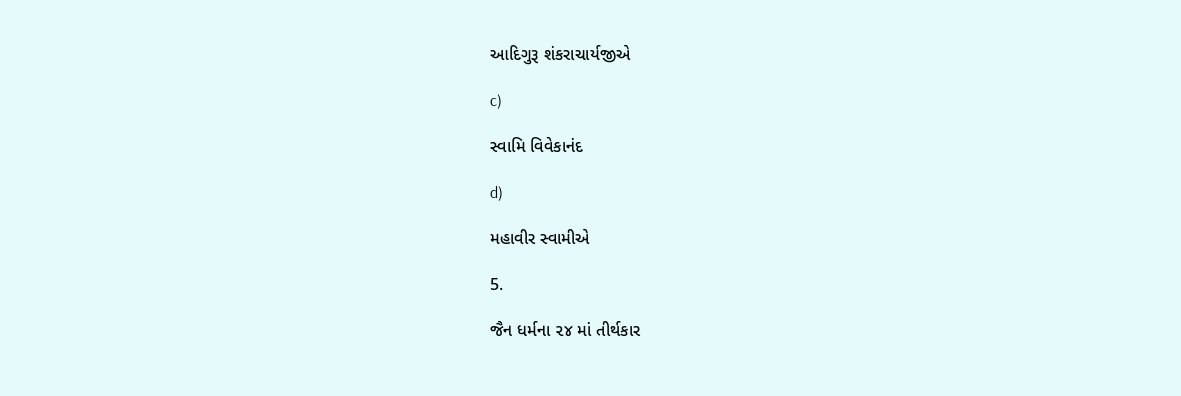આદિગુરૂ શંકરાચાર્યજીએ

c)

સ્વામિ વિવેકાનંદ

d)

મહાવીર સ્વામીએ

5.

જૈન ધર્મના ૨૪ માં તીર્થકાર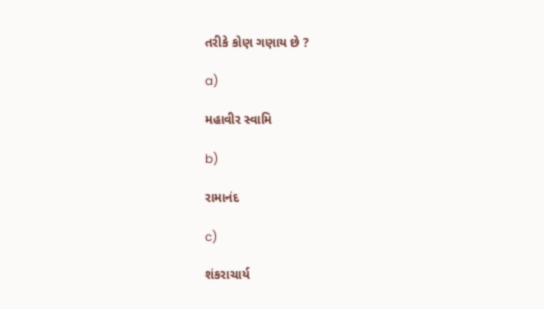તરીકે કોણ ગણાય છે ?

a)

મહાવીર સ્વામિ

b)

રામાનંદ

c)

શંકરાચાર્ય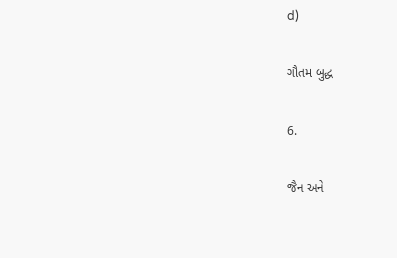d)

ગૌતમ બુદ્ધ

6.

જૈન અને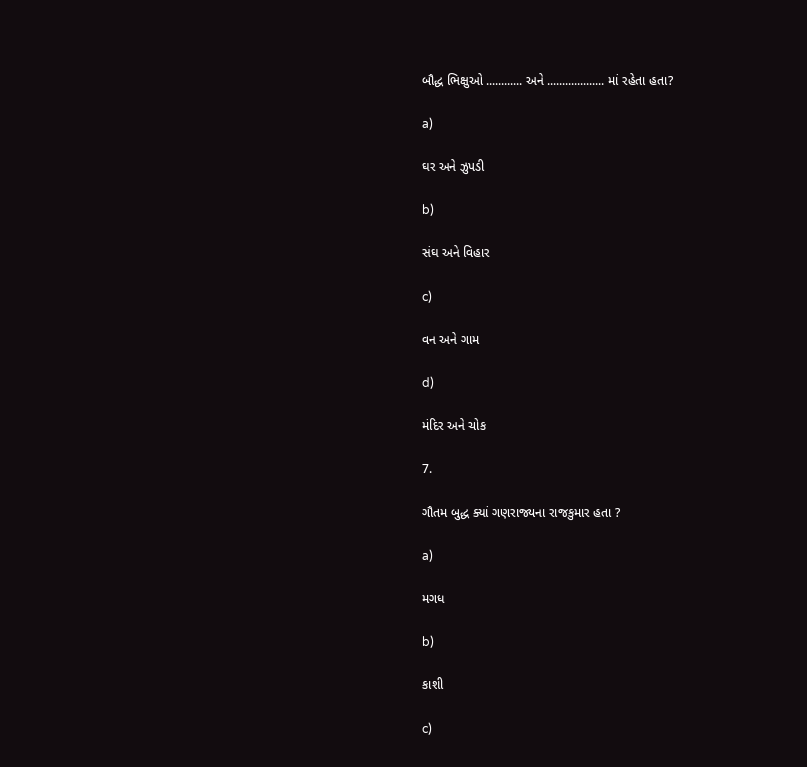બૌદ્ધ ભિક્ષુઓ ............ અને ................... માં રહેતા હતા?

a)

ઘર અને ઝુપડી

b)

સંઘ અને વિહાર

c)

વન અને ગામ

d)

મંદિર અને ચોક

7.

ગૌતમ બુદ્ધ ક્યાં ગણરાજ્યના રાજકુમાર હતા ?

a)

મગધ

b)

કાશી

c)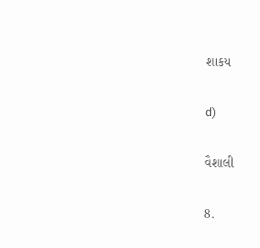શાકય

d)

વૈશાલી

8.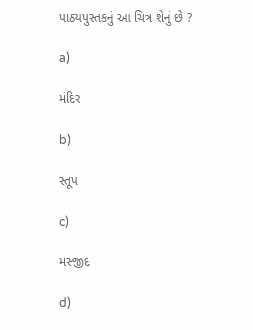પાઠ્યપુસ્તકનું આ ચિત્ર શેનું છે ?

a)

મંદિર

b)

સ્તૂપ

c)

મસ્જીદ

d)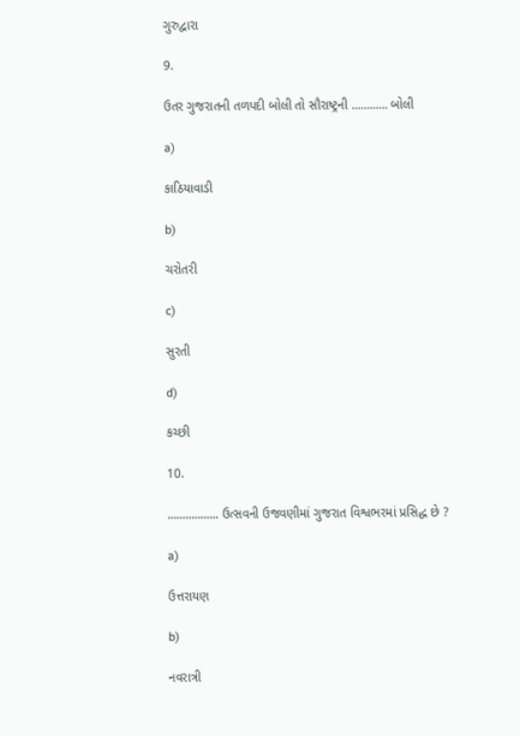ગુરુદ્વારા

9.

ઉતર ગુજરાતની તળપદી બોલી તો સૌરાષ્ટ્રની ............ બોલી

a)

કાઠિયાવાડી

b)

ચરોતરી

c)

સુરતી

d)

કચ્છી

10.

................. ઉત્સવની ઉજવણીમાં ગુજરાત વિશ્વભરમાં પ્રસિદ્ધ છે ?

a)

ઉત્તરાયણ

b)

નવરાત્રી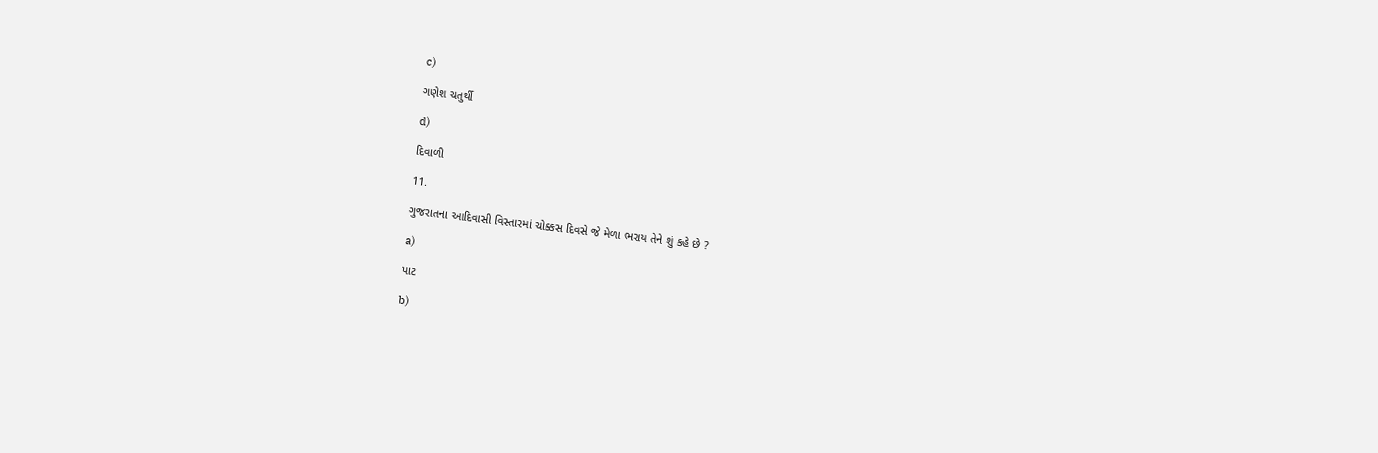c)

ગણેશ ચતુર્થી

d)

દિવાળી

11.

ગુજરાતના આદિવાસી વિસ્તારમાં ચોક્કસ દિવસે જે મેળા ભરાય તેને શું કહે છે ?

a)

પાટ

b)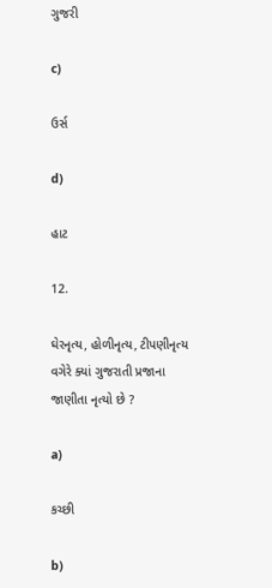ગુજરી

c)

ઉર્સ

d)

હાટ

12.

ઘેરનૃત્ય, હોળીનૃત્ય, ટીપણીનૃત્ય વગેરે ક્યાં ગુજરાતી પ્રજાના જાણીતા નૃત્યો છે ?

a)

કચ્છી

b)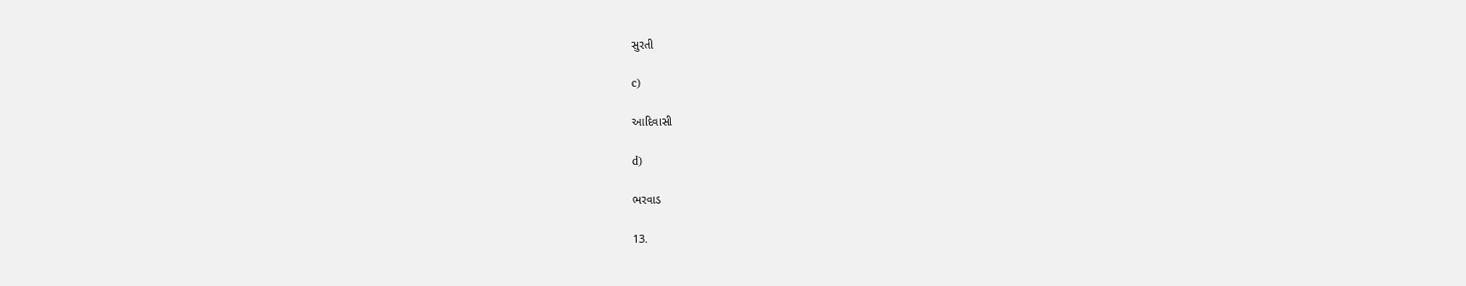સુરતી

c)

આદિવાસી

d)

ભરવાડ

13.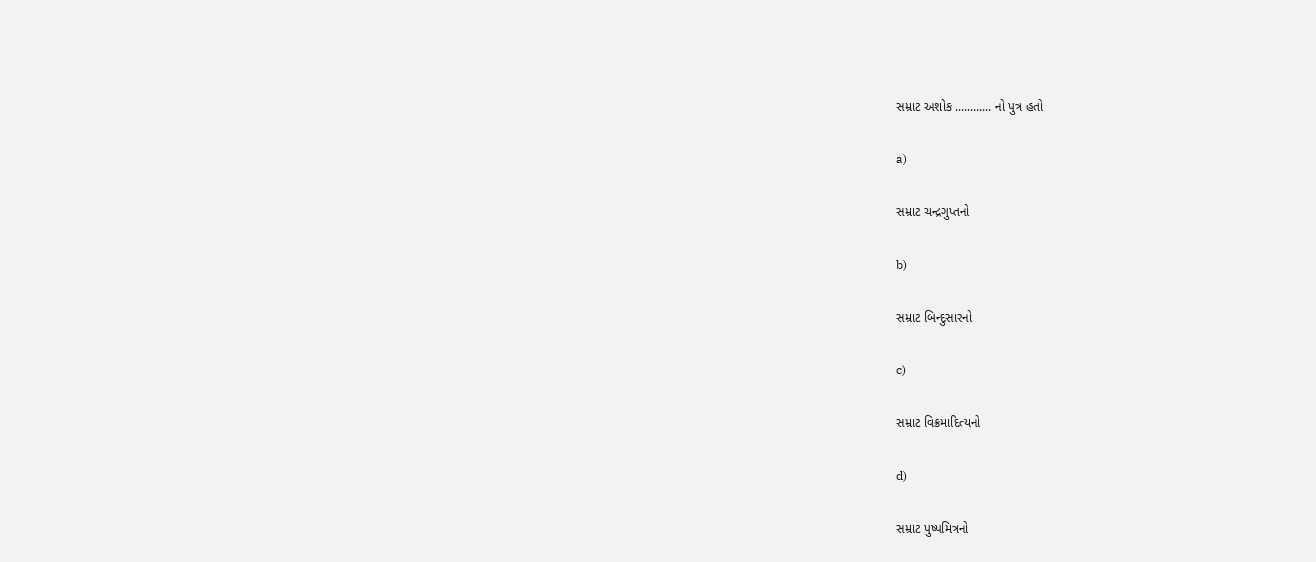સમ્રાટ અશોક ............ નો પુત્ર હતો

a)

સમ્રાટ ચન્દ્રગુપ્તનો

b)

સમ્રાટ બિન્દુસારનો

c)

સમ્રાટ વિક્રમાદિત્યનો

d)

સમ્રાટ પુષ્પમિત્રનો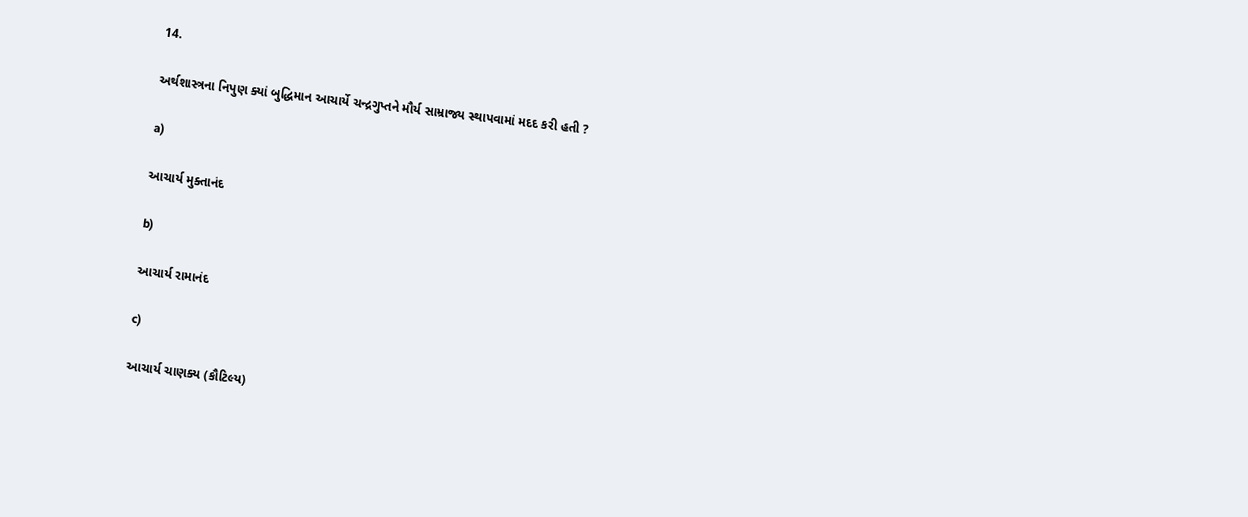14.

અર્થશાસ્ત્રના નિપુણ ક્યાં બુદ્ધિમાન આચાર્યે ચન્દ્રગુપ્તને મૌર્ય સામ્રાજ્ય સ્થાપવામાં મદદ કરી હતી ?

a)

આચાર્ય મુક્તાનંદ

b)

આચાર્ય રામાનંદ

c)

આચાર્ય ચાણક્ય (કૌટિલ્ય)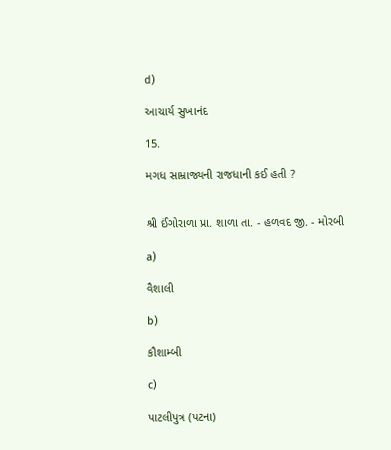d)

આચાર્ય સુખાનંદ

15.

મગધ સામ્રાજ્યની રાજધાની કઈ હતી ?


શ્રી ઈંગોરાળા પ્રા. શાળા તા. - હળવદ જી. - મોરબી

a)

વૈશાલી

b)

કૌશામ્બી

c)

પાટલીપુત્ર (પટના)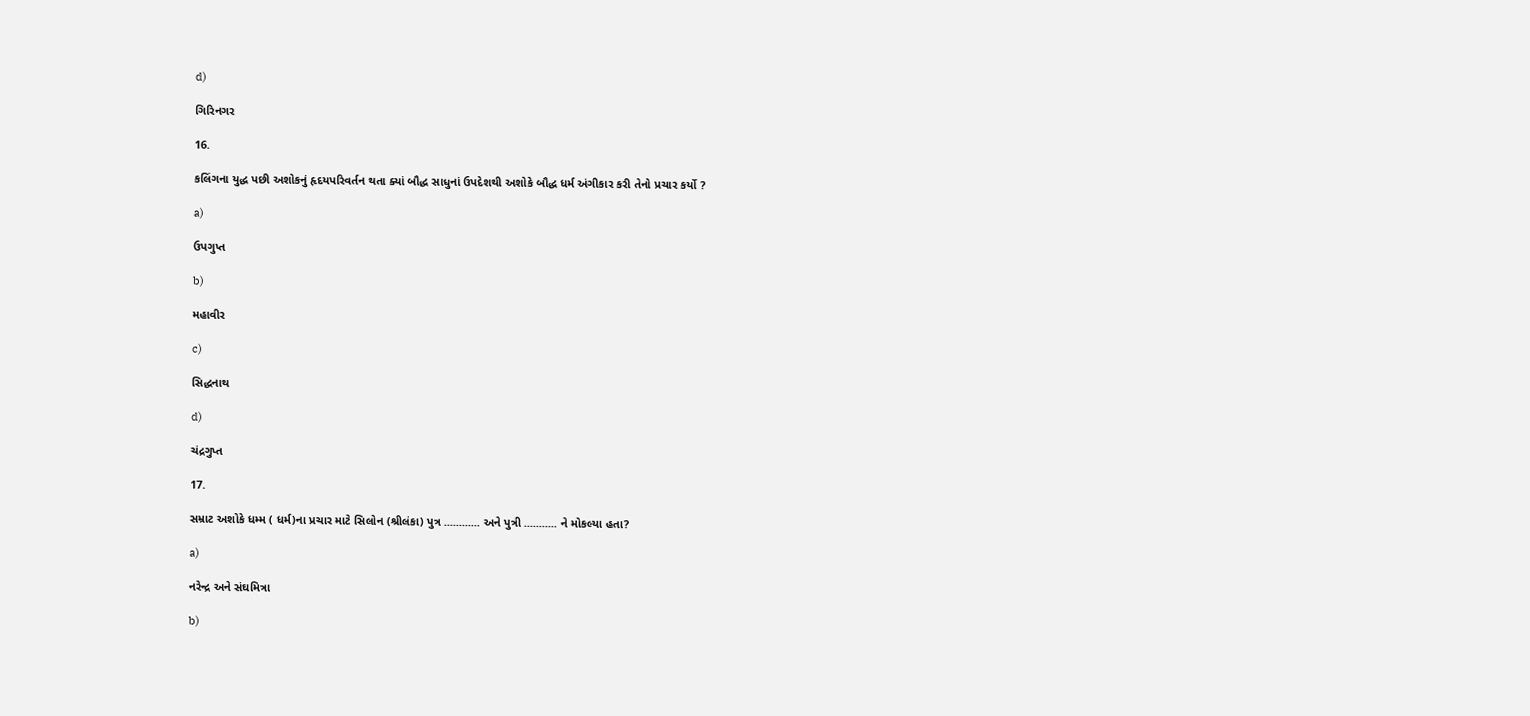d)

ગિરિનગર

16.

કલિંગના યુદ્ધ પછી અશોકનું હૃદયપરિવર્તન થતા ક્યાં બૌદ્ધ સાધુનાં ઉપદેશથી અશોકે બૌદ્ધ ધર્મ અંગીકાર કરી તેનો પ્રચાર કર્યો ?

a)

ઉપગુપ્ત

b)

મહાવીર

c)

સિદ્ધનાથ

d)

ચંદ્રગુપ્ત

17.

સમ્રાટ અશોકે ધમ્મ ( ધર્મ)ના પ્રચાર માટે સિલોન (શ્રીલંકા) પુત્ર ............ અને પુત્રી ........... ને મોકલ્યા હતા?

a)

નરેન્દ્ર અને સંઘમિત્રા

b)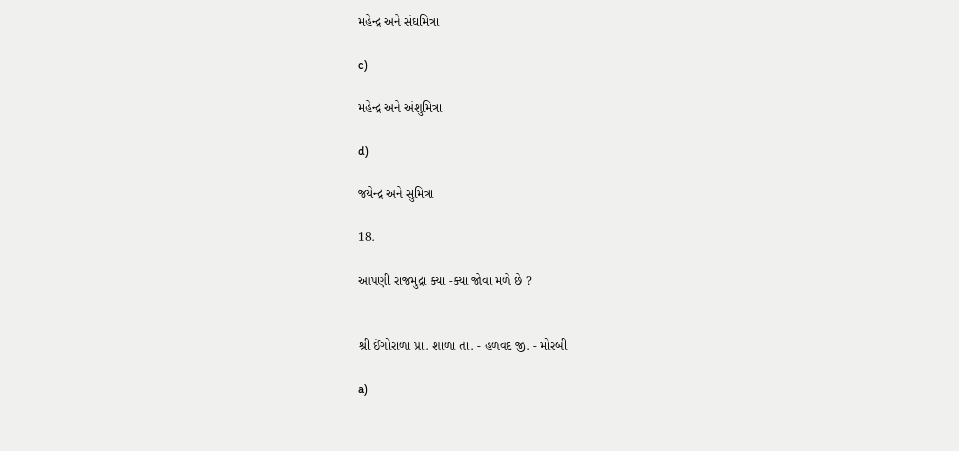મહેન્દ્ર અને સંઘમિત્રા

c)

મહેન્દ્ર અને અંશુમિત્રા

d)

જયેન્દ્ર અને સુમિત્રા

18.

આપણી રાજમુદ્રા ક્યા -ક્યા જોવા મળે છે ?


શ્રી ઈંગોરાળા પ્રા. શાળા તા. - હળવદ જી. - મોરબી

a)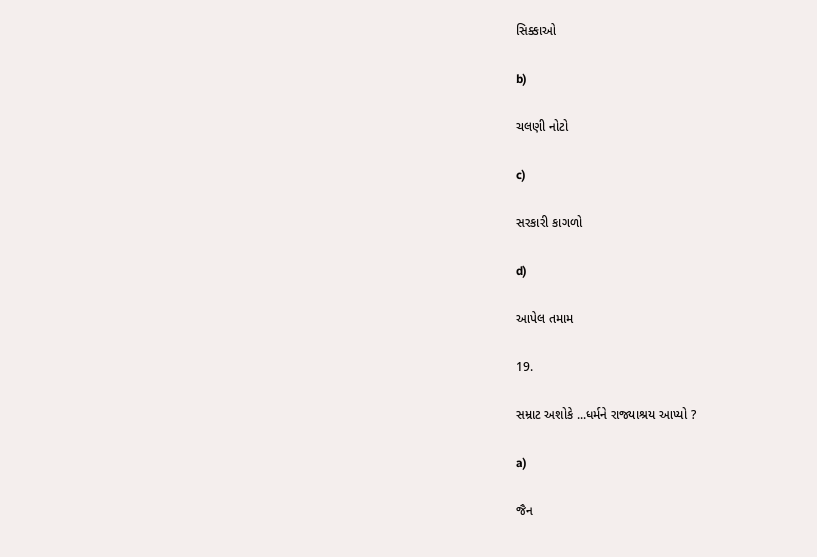સિક્કાઓ

b)

ચલણી નોટો

c)

સરકારી કાગળો

d)

આપેલ તમામ

19.

સમ્રાટ અશોકે ...ધર્મને રાજ્યાશ્રય આપ્યો ?

a)

જૈન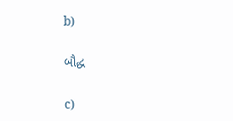b)

બૌદ્ધ

c)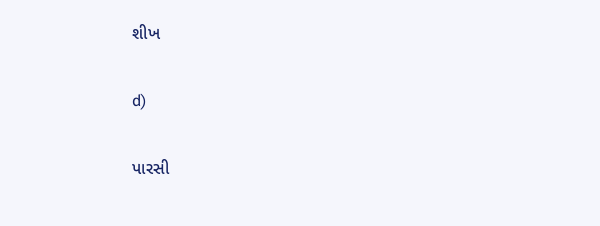શીખ

d)

પારસી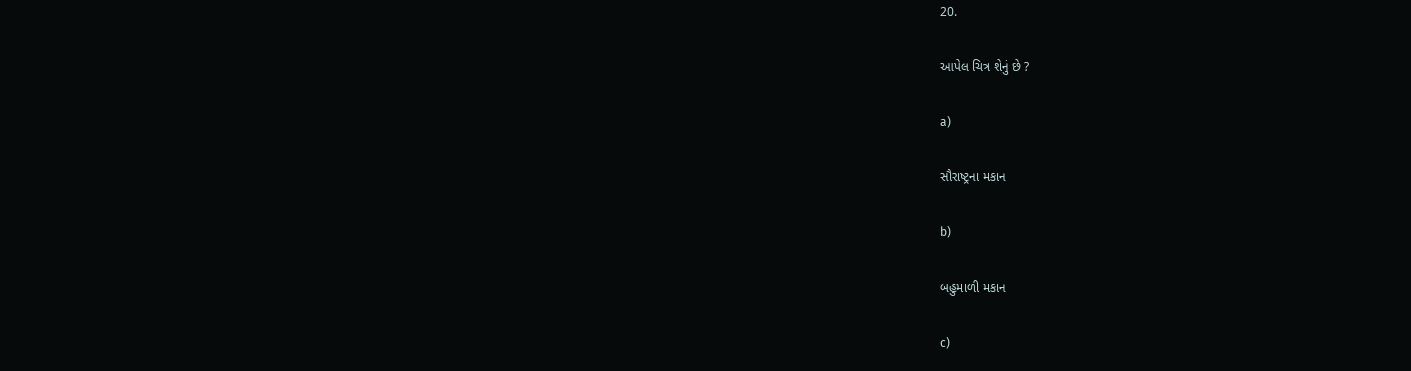20.

આપેલ ચિત્ર શેનું છે ?

a)

સૌરાષ્ટ્રના મકાન

b)

બહુમાળી મકાન

c)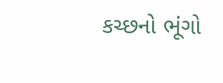કચ્છનો ભૂંગો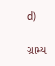d)

ગ્રામ્ય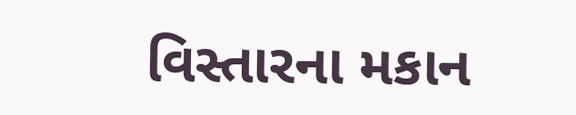વિસ્તારના મકાન